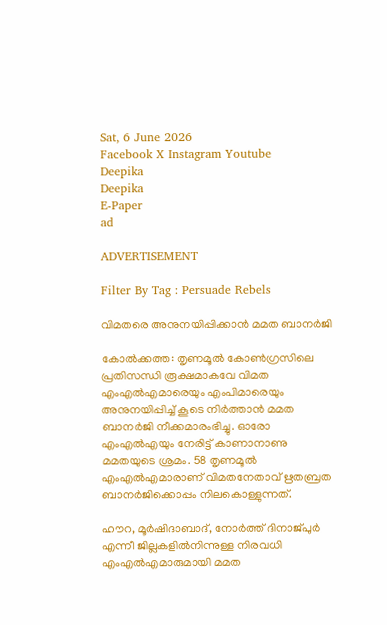Sat, 6 June 2026
Facebook X Instagram Youtube
Deepika
Deepika
E-Paper
ad

ADVERTISEMENT

Filter By Tag : Persuade Rebels

വിമതരെ അനുനയിപ്പിക്കാൻ മമത ബാനർജി

കോൽക്കത്ത: തൃണമൂൽ കോൺഗ്രസിലെ പ്രതിസന്ധി രൂക്ഷമാകവേ വിമത എംഎൽഎമാരെയും എംപിമാരെയും അനുനയിപ്പിച്ച് കൂടെ നിർത്താൻ മമത ബാനർജി നീക്കമാരംഭിച്ചു. ഓരോ എംഎൽഎയും നേരിട്ട് കാണാനാണു മമതയുടെ ശ്രമം. 58 തൃണമൂൽ എംഎൽഎമാരാണ് വിമതനേതാവ് ഋതബ്രത ബാനർജിക്കൊപ്പം നിലകൊള്ളുന്നത്.

ഹൗറ, മൂർഷിദാബാദ്, നോർത്ത് ദിനാജ്പുർ എന്നീ ജില്ലകളിൽനിന്നുള്ള നിരവധി എംഎൽഎമാരുമായി മമത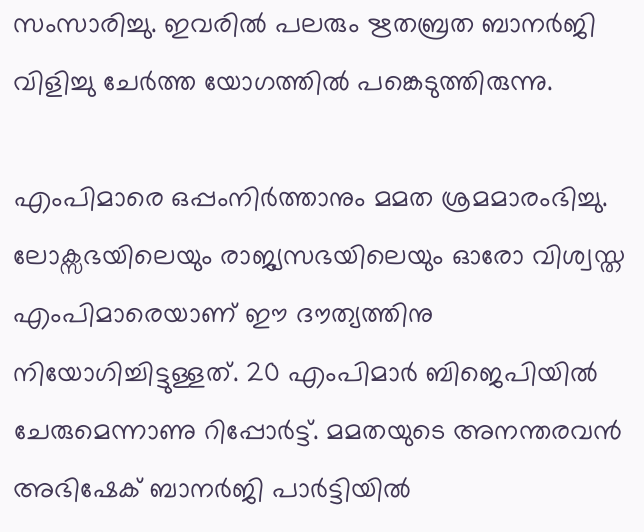സംസാരിച്ചു. ഇവരിൽ പലരും ഋതബ്രത ബാനർജി വിളിച്ചു ചേർത്ത യോഗത്തിൽ പങ്കെടുത്തിരുന്നു.

എംപിമാരെ ഒപ്പംനിർത്താനും മമത ശ്രമമാരംഭിച്ചു. ലോക്സഭയിലെയും രാജ്യസഭയിലെയും ഓരോ വിശ്വസ്ത എംപിമാരെയാണ് ഈ ദൗത്യത്തിനു നിയോഗിച്ചിട്ടുള്ളത്. 20 എംപിമാർ ബിജെപിയിൽ ചേരുമെന്നാണു റിപ്പോർട്ട്. മമതയുടെ അനന്തരവൻ അഭിഷേക് ബാനർജി പാർട്ടിയിൽ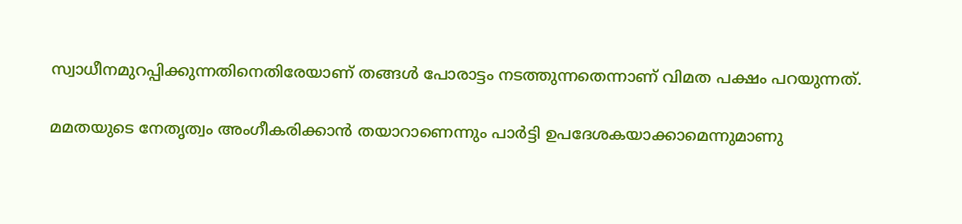സ്വാധീനമുറപ്പിക്കുന്നതിനെതിരേയാണ് തങ്ങൾ പോരാട്ടം നടത്തുന്നതെന്നാണ് വിമത പക്ഷം പറയുന്നത്.

മമതയുടെ നേതൃത്വം അംഗീകരിക്കാൻ തയാറാണെന്നും പാർട്ടി ഉപദേശകയാക്കാമെന്നുമാണു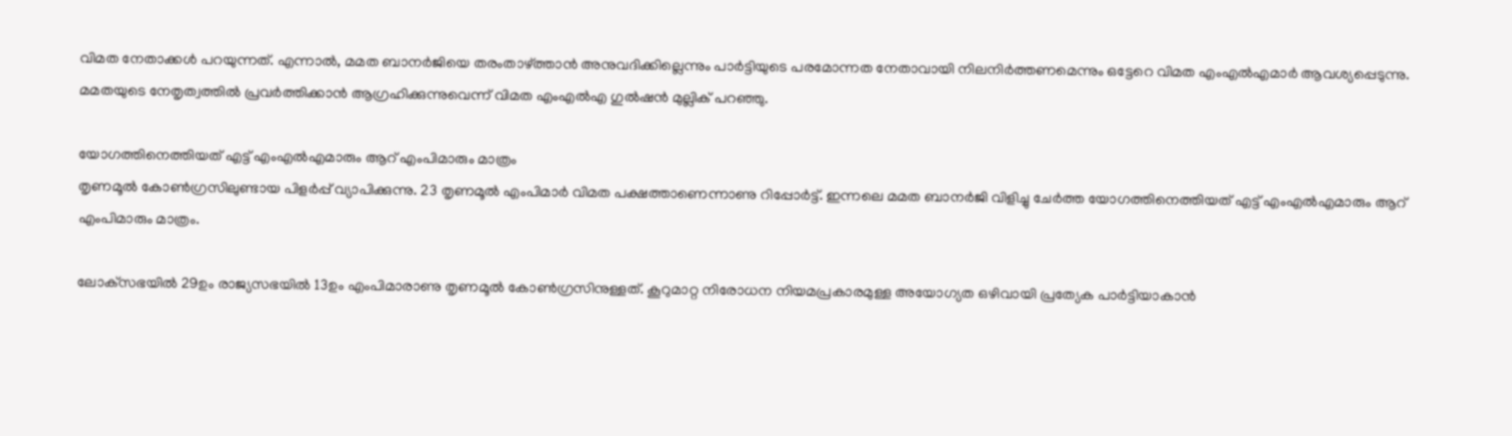വിമത നേതാക്കൾ പറയുന്നത്. എന്നാൽ, മമത ബാനർജിയെ തരംതാഴ്ത്താൻ അനുവദിക്കില്ലെന്നും പാർട്ടിയുടെ പരമോന്നത നേതാവായി നിലനിർത്തണമെന്നും ഒട്ടേറെ വിമത എംഎൽഎമാർ ആവശ്യപ്പെടുന്നു. മമതയുടെ നേതൃത്വത്തിൽ പ്രവർത്തിക്കാൻ ആഗ്രഹിക്കുന്നുവെന്ന് വിമത എംഎൽഎ ഗുൽഷൻ മുല്ലിക് പറഞ്ഞു.

യോഗത്തിനെത്തിയത് എട്ട് എംഎല്‍എമാരും ആറ് എംപിമാരും മാത്രം
തൃണമൂല്‍ കോണ്‍ഗ്രസിലുണ്ടായ പിളര്‍പ്പ് വ്യാപിക്കുന്നു. 23 തൃണമൂല്‍ എംപിമാര്‍ വിമത പക്ഷത്താണെന്നാണു റിപ്പോര്‍ട്ട്. ഇന്നലെ മമത ബാനര്‍ജി വിളിച്ചു ചേര്‍ത്ത യോഗത്തിനെത്തിയത് എട്ട് എംഎല്‍എമാരും ആറ് എംപിമാരും മാത്രം.

ലോക്‌സഭയില്‍ 29ഉം രാജ്യസഭയില്‍ 13ഉം എംപിമാരാണു തൃണമൂല്‍ കോണ്‍ഗ്രസിനുള്ളത്. കൂറുമാറ്റ നിരോധന നിയമപ്രകാരമുള്ള അയോഗ്യത ഒഴിവായി പ്രത്യേക പാര്‍ട്ടിയാകാന്‍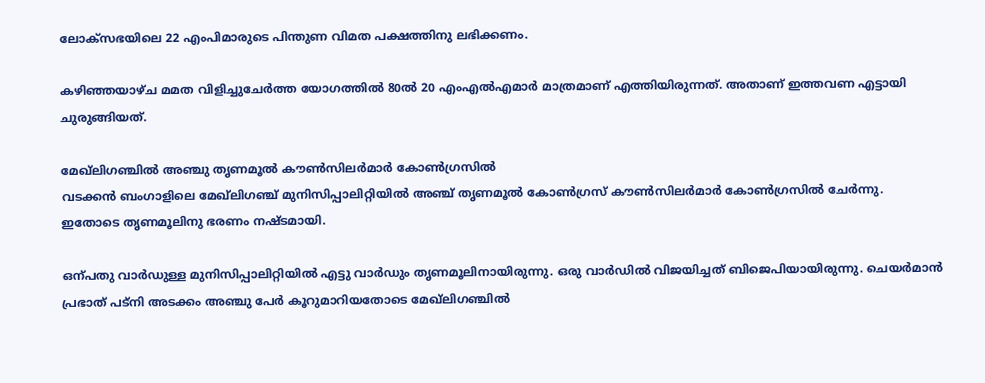ലോക്‌സഭയിലെ 22 എംപിമാരുടെ പിന്തുണ വിമത പക്ഷത്തിനു ലഭിക്കണം.

കഴിഞ്ഞയാഴ്ച മമത വിളിച്ചുചേര്‍ത്ത യോഗത്തില്‍ 80ല്‍ 20 എംഎല്‍എമാര്‍ മാത്രമാണ് എത്തിയിരുന്നത്. അതാണ് ഇത്തവണ എട്ടായി ചുരുങ്ങിയത്.

മേഖ്‌ലിഗഞ്ചിൽ അഞ്ചു തൃണമൂൽ കൗൺസിലർമാർ കോൺഗ്രസിൽ
വടക്കൻ ബംഗാളിലെ മേഖ്‌ലിഗഞ്ച് മുനിസിപ്പാലിറ്റിയിൽ അഞ്ച് തൃണമൂൽ കോൺഗ്രസ് കൗൺസിലർമാർ കോൺഗ്രസിൽ ചേർന്നു. ഇതോടെ തൃണമൂലിനു ഭരണം നഷ്ടമായി.

ഒന്പതു വാർഡുള്ള മുനിസിപ്പാലിറ്റിയിൽ എട്ടു വാർഡും തൃണമൂലിനായിരുന്നു. ഒരു വാർഡിൽ വിജയിച്ചത് ബിജെപിയായിരുന്നു. ചെയർമാൻ പ്രഭാത് പട്നി അടക്കം അഞ്ചു പേർ കൂറുമാറിയതോടെ മേഖ്‌ലിഗഞ്ചിൽ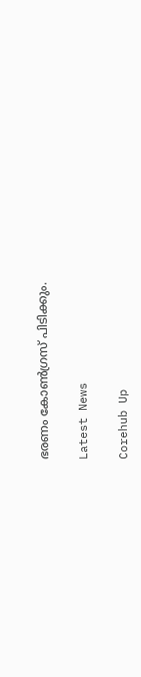ഭരണം കോൺഗ്രസ് പിടിക്കും.

Latest News

Corehub Up